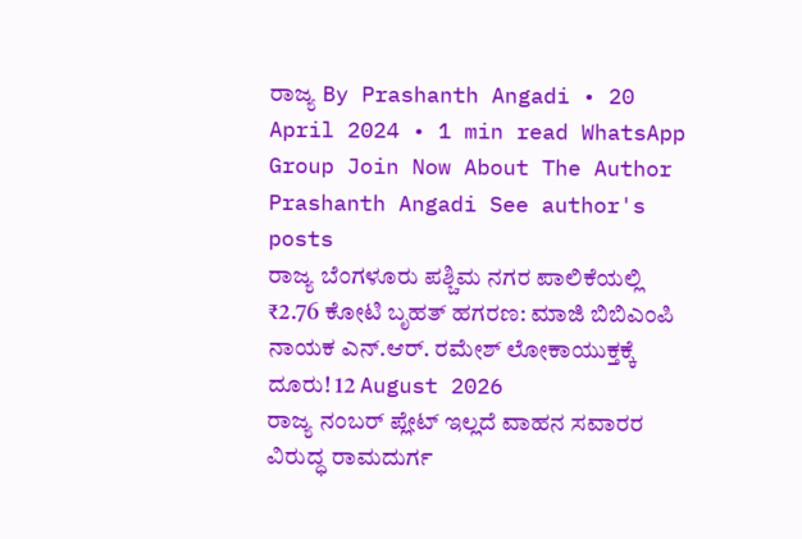ರಾಜ್ಯ By Prashanth Angadi • 20 April 2024 • 1 min read WhatsApp Group Join Now About The Author Prashanth Angadi See author's posts
ರಾಜ್ಯ ಬೆಂಗಳೂರು ಪಶ್ಚಿಮ ನಗರ ಪಾಲಿಕೆಯಲ್ಲಿ ₹2.76 ಕೋಟಿ ಬೃಹತ್ ಹಗರಣ: ಮಾಜಿ ಬಿಬಿಎಂಪಿ ನಾಯಕ ಎನ್.ಆರ್. ರಮೇಶ್ ಲೋಕಾಯುಕ್ತಕ್ಕೆ ದೂರು! 12 August 2026
ರಾಜ್ಯ ನಂಬರ್ ಪ್ಲೇಟ್ ಇಲ್ಲದೆ ವಾಹನ ಸವಾರರ ವಿರುದ್ಧ ರಾಮದುರ್ಗ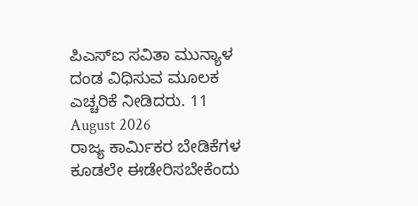ಪಿಎಸ್ಐ ಸವಿತಾ ಮುನ್ಯಾಳ ದಂಡ ವಿಧಿಸುವ ಮೂಲಕ ಎಚ್ಚರಿಕೆ ನೀಡಿದರು. 11 August 2026
ರಾಜ್ಯ ಕಾರ್ಮಿಕರ ಬೇಡಿಕೆಗಳ ಕೂಡಲೇ ಈಡೇರಿಸಬೇಕೆಂದು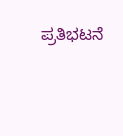ಪ್ರತಿಭಟನೆ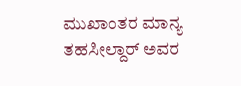ಮುಖಾಂತರ ಮಾನ್ಯ ತಹಸೀಲ್ದಾರ್ ಅವರ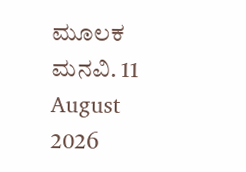ಮೂಲಕ ಮನವಿ. 11 August 2026